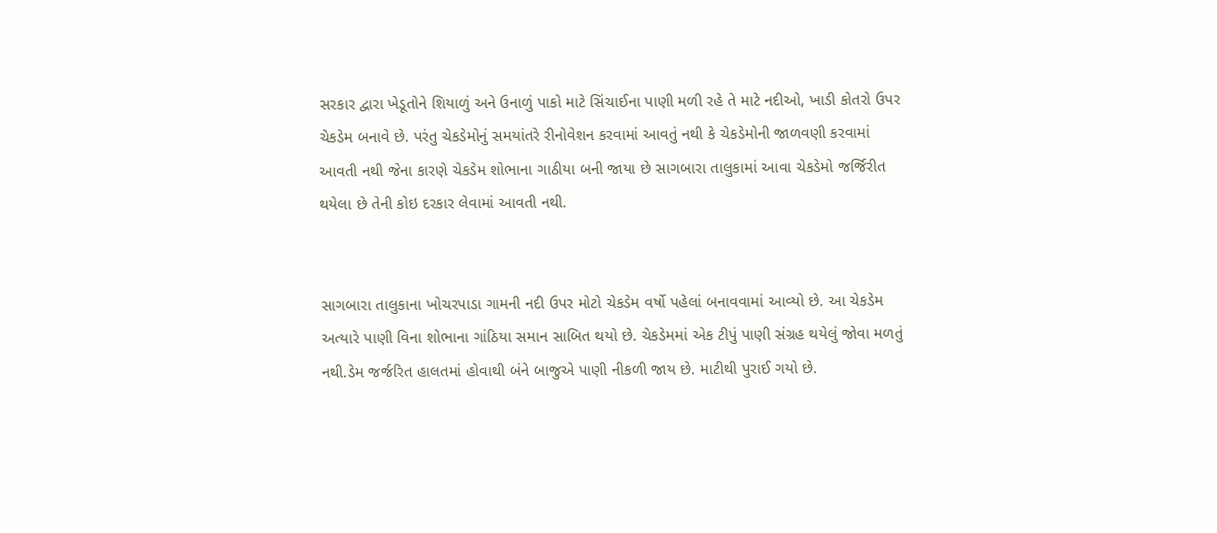સરકાર દ્વારા ખેડૂતોને શિયાળું અને ઉનાળું પાકો માટે સિંચાઈના પાણી મળી રહે તે માટે નદીઓ, ખાડી કોતરો ઉપર ચેકડેમ બનાવે છે. પરંતુ ચેકડેમોનું સમયાંતરે રીનોવેશન કરવામાં આવતું નથી કે ચેકડેમોની જાળવણી કરવામાં આવતી નથી જેના કારણે ચેકડેમ શોભાના ગાઠીયા બની જાયા છે સાગબારા તાલુકામાં આવા ચેકડેમો જર્જિરીત થયેલા છે તેની કોઇ દરકાર લેવામાં આવતી નથી.


સાગબારા તાલુકાના ખોચરપાડા ગામની નદી ઉપર મોટો ચેકડેમ વર્ષો પહેલાં બનાવવામાં આવ્યો છે. આ ચેકડેમ અત્યારે પાણી વિના શોભાના ગાંઠિયા સમાન સાબિત થયો છે. ચેકડેમમાં એક ટીપું પાણી સંગ્રહ થયેલું જોવા મળતું નથી.ડેમ જર્જરિત હાલતમાં હોવાથી બંને બાજુએ પાણી નીકળી જાય છે. માટીથી પુરાઈ ગયો છે.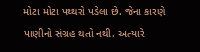મોટા મોટા પથ્થરો પડેલા છે. જેના કારણે પાણીનો સંગ્રહ થતો નથી. અત્યારે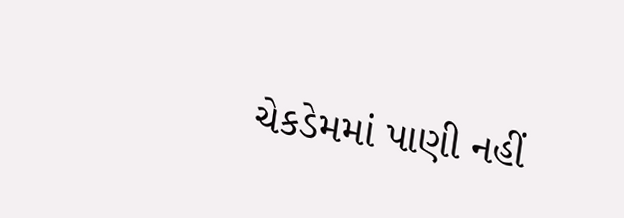ચેકડેમમાં પાણી નહીં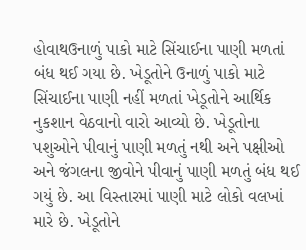હોવાથઉનાળું પાકો માટે સિંચાઈના પાણી મળતાં બંધ થઈ ગયા છે. ખેડૂતોને ઉનાળું પાકો માટે સિંચાઈના પાણી નહીં મળતાં ખેડૂતોને આર્થિક નુકશાન વેઠવાનો વારો આવ્યો છે. ખેડૂતોના પશુઓને પીવાનું પાણી મળતું નથી અને પક્ષીઓ અને જંગલના જીવોને પીવાનું પાણી મળતું બંધ થઈ ગયું છે. આ વિસ્તારમાં પાણી માટે લોકો વલખાં મારે છે. ખેડૂતોને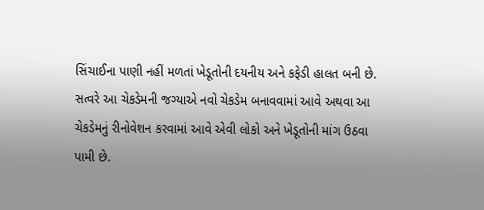સિંચાઈના પાણી નહીં મળતાં ખેડૂતોની દયનીય અને કફેડી હાલત બની છે. સત્વરે આ ચેકડેમની જગ્યાએ નવો ચેકડેમ બનાવવામાં આવે અથવા આ ચેકડેમનું રીનોવેશન કરવામાં આવે એવી લોકો અને ખેડૂતોની માંગ ઉઠવા પામી છે.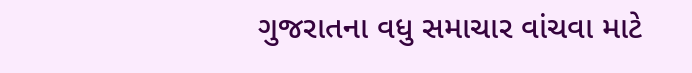ગુજરાતના વધુ સમાચાર વાંચવા માટે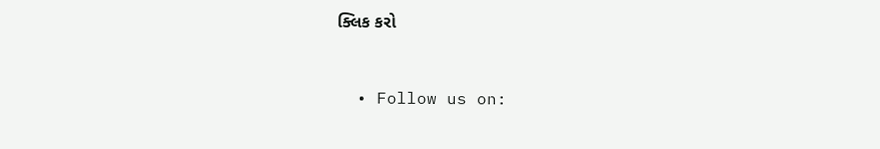ક્લિક કરો


  • Follow us on: